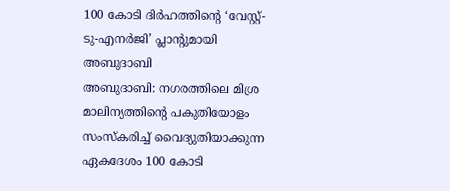100 കോടി ദിർഹത്തിന്റെ ‘വേസ്റ്റ്-ടു-എനർജി’ പ്ലാന്റുമായി അബുദാബി
അബുദാബി: നഗരത്തിലെ മിശ്ര മാലിന്യത്തിന്റെ പകുതിയോളം സംസ്കരിച്ച് വൈദ്യുതിയാക്കുന്ന ഏകദേശം 100 കോടി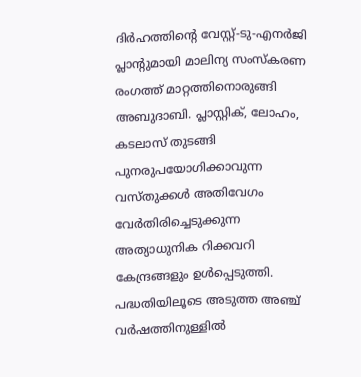ദിർഹത്തിന്റെ വേസ്റ്റ്-ടു-എനർജി പ്ലാന്റുമായി മാലിന്യ സംസ്കരണ രംഗത്ത് മാറ്റത്തിനൊരുങ്ങി അബുദാബി. പ്ലാസ്റ്റിക്, ലോഹം, കടലാസ് തുടങ്ങി പുനരുപയോഗിക്കാവുന്ന വസ്തുക്കൾ അതിവേഗം വേർതിരിച്ചെടുക്കുന്ന അത്യാധുനിക റിക്കവറി കേന്ദ്രങ്ങളും ഉൾപ്പെടുത്തി. പദ്ധതിയിലൂടെ അടുത്ത അഞ്ച് വർഷത്തിനുള്ളിൽ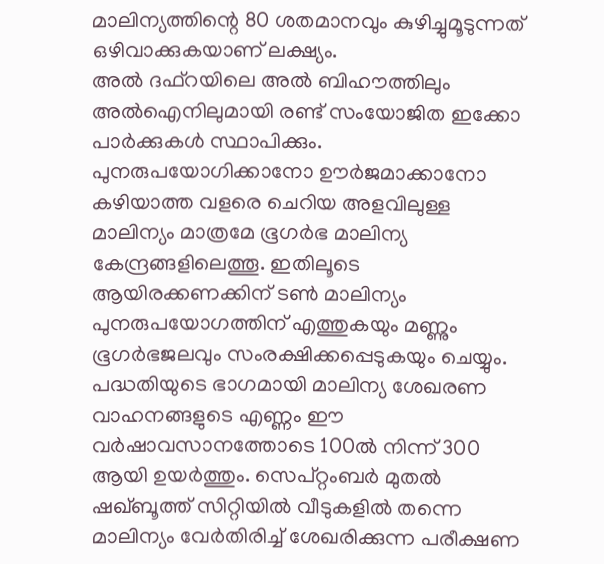മാലിന്യത്തിന്റെ 80 ശതമാനവും കുഴിച്ചുമൂടുന്നത് ഒഴിവാക്കുകയാണ് ലക്ഷ്യം.
അൽ ദഫ്റയിലെ അൽ ബിഹൗത്തിലും അൽഐനിലുമായി രണ്ട് സംയോജിത ഇക്കോ പാർക്കുകൾ സ്ഥാപിക്കും. പുനരുപയോഗിക്കാനോ ഊർജമാക്കാനോ കഴിയാത്ത വളരെ ചെറിയ അളവിലുള്ള മാലിന്യം മാത്രമേ ഭൂഗർഭ മാലിന്യ കേന്ദ്രങ്ങളിലെത്തൂ. ഇതിലൂടെ ആയിരക്കണക്കിന് ടൺ മാലിന്യം പുനരുപയോഗത്തിന് എത്തുകയും മണ്ണും ഭൂഗർഭജലവും സംരക്ഷിക്കപ്പെടുകയും ചെയ്യും. പദ്ധതിയുടെ ഭാഗമായി മാലിന്യ ശേഖരണ വാഹനങ്ങളുടെ എണ്ണം ഈ വർഷാവസാനത്തോടെ 100ൽ നിന്ന് 300 ആയി ഉയർത്തും. സെപ്റ്റംബർ മുതൽ ഷഖ്ബൂത്ത് സിറ്റിയിൽ വീടുകളിൽ തന്നെ മാലിന്യം വേർതിരിച്ച് ശേഖരിക്കുന്ന പരീക്ഷണ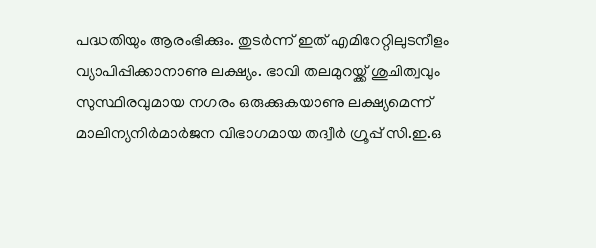പദ്ധതിയും ആരംഭിക്കും. തുടർന്ന് ഇത് എമിറേറ്റിലുടനീളം വ്യാപിപ്പിക്കാനാണു ലക്ഷ്യം. ഭാവി തലമുറയ്ക്ക് ശുചിത്വവും സുസ്ഥിരവുമായ നഗരം ഒരുക്കുകയാണു ലക്ഷ്യമെന്ന് മാലിന്യനിർമാർജന വിഭാഗമായ തദ്വീർ ഗ്രൂപ്പ് സി.ഇ.ഒ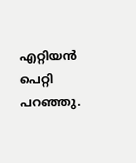എറ്റിയൻ പെറ്റി പറഞ്ഞു.